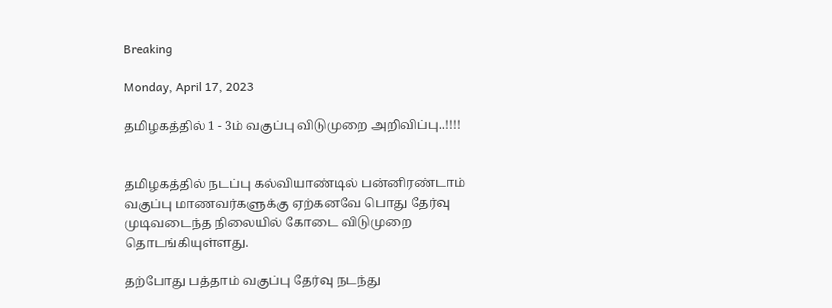Breaking

Monday, April 17, 2023

தமிழகத்தில் 1 - 3ம் வகுப்பு விடுமுறை அறிவிப்பு..!!!!


தமிழகத்தில் நடப்பு கல்வியாண்டில் பன்னிரண்டாம் வகுப்பு மாணவர்களுக்கு ஏற்கனவே பொது தேர்வு முடிவடைந்த நிலையில் கோடை விடுமுறை தொடங்கியுள்ளது.

தற்போது பத்தாம் வகுப்பு தேர்வு நடந்து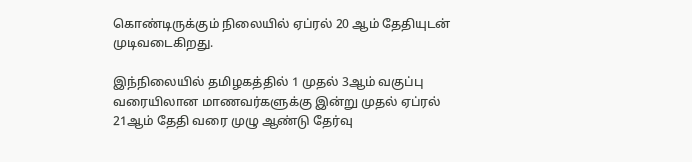கொண்டிருக்கும் நிலையில் ஏப்ரல் 20 ஆம் தேதியுடன் முடிவடைகிறது.

இந்நிலையில் தமிழகத்தில் 1 முதல் 3ஆம் வகுப்பு வரையிலான மாணவர்களுக்கு இன்று முதல் ஏப்ரல் 21ஆம் தேதி வரை முழு ஆண்டு தேர்வு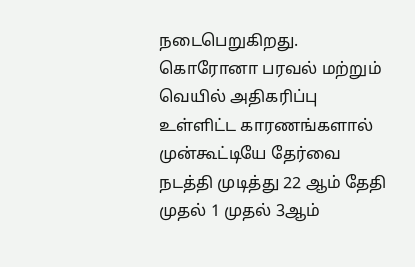நடைபெறுகிறது. கொரோனா பரவல் மற்றும் வெயில் அதிகரிப்பு உள்ளிட்ட காரணங்களால் முன்கூட்டியே தேர்வை நடத்தி முடித்து 22 ஆம் தேதி முதல் 1 முதல் 3ஆம்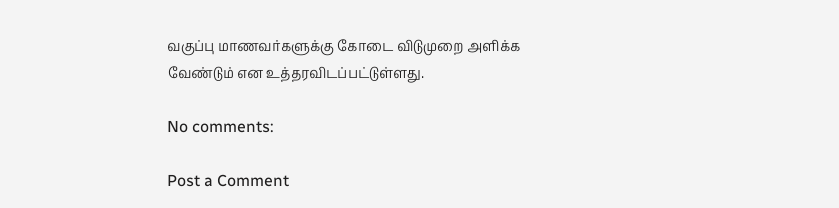வகுப்பு மாணவர்களுக்கு கோடை விடுமுறை அளிக்க வேண்டும் என உத்தரவிடப்பட்டுள்ளது.

No comments:

Post a Comment